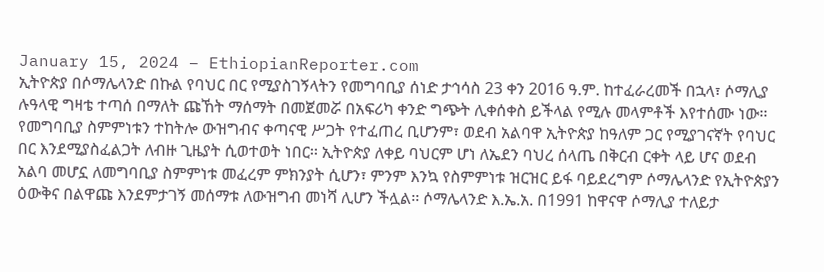January 15, 2024 – EthiopianReporter.com
ኢትዮጵያ በሶማሌላንድ በኩል የባህር በር የሚያስገኝላትን የመግባቢያ ሰነድ ታኅሳስ 23 ቀን 2016 ዓ.ም. ከተፈራረመች በኋላ፣ ሶማሊያ ሉዓላዊ ግዛቴ ተጣሰ በማለት ጩኸት ማሰማት በመጀመሯ በአፍሪካ ቀንድ ግጭት ሊቀሰቀስ ይችላል የሚሉ መላምቶች እየተሰሙ ነው፡፡ የመግባቢያ ስምምነቱን ተከትሎ ውዝግብና ቀጣናዊ ሥጋት የተፈጠረ ቢሆንም፣ ወደብ አልባዋ ኢትዮጵያ ከዓለም ጋር የሚያገናኛት የባህር በር እንደሚያስፈልጋት ለብዙ ጊዜያት ሲወተወት ነበር፡፡ ኢትዮጵያ ለቀይ ባህርም ሆነ ለኤደን ባህረ ሰላጤ በቅርብ ርቀት ላይ ሆና ወደብ አልባ መሆኗ ለመግባቢያ ስምምነቱ መፈረም ምክንያት ሲሆን፣ ምንም እንኳ የስምምነቱ ዝርዝር ይፋ ባይደረግም ሶማሌላንድ የኢትዮጵያን ዕውቅና በልዋጩ እንደምታገኝ መሰማቱ ለውዝግብ መነሻ ሊሆን ችሏል፡፡ ሶማሌላንድ እ.ኤ.አ. በ1991 ከዋናዋ ሶማሊያ ተለይታ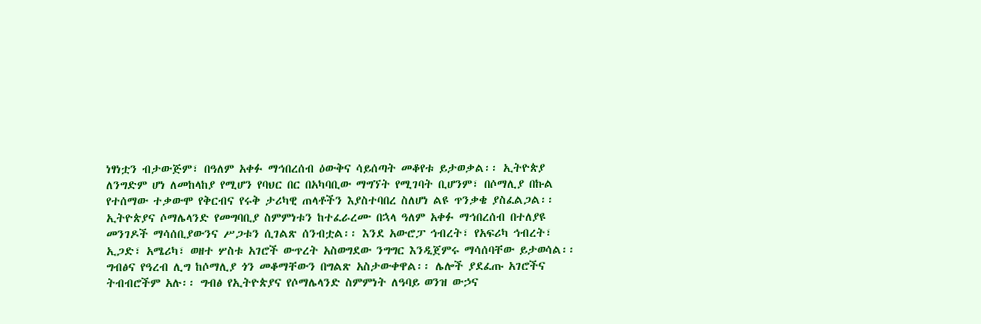ነፃነቷን ብታውጅም፣ በዓለም አቀፉ ማኅበረሰብ ዕውቅና ሳይሰጣት መቆየቱ ይታወቃል፡፡ ኢትዮጵያ ለንግድም ሆነ ለመከላከያ የሚሆን የባህር በር በአካባቢው ማግኘት የሚገባት ቢሆንም፣ በሶማሊያ በኩል የተሰማው ተቃውሞ የቅርብና የሩቅ ታሪካዊ ጠላቶችን እያስተባበረ ስለሆነ ልዩ ጥንቃቄ ያስፈልጋል፡፡
ኢትዮጵያና ሶማሌላንድ የመግባቢያ ስምምነቱን ከተፈራረሙ በኋላ ዓለም አቀፉ ማኅበረሰብ በተለያዩ መንገዶች ማሳሰቢያውንና ሥጋቱን ሲገልጽ ሰንብቷል፡፡ እንደ አውሮፓ ኅብረት፣ የአፍሪካ ኅብረት፣ ኢጋድ፣ አሜሪካ፣ ወዘተ ሦስቱ አገሮች ውጥረት አስወግደው ንግግር እንዲጀምሩ ማሳሰባቸው ይታወሳል፡፡ ግብፅና የዓረብ ሊግ ከሶማሊያ ጎን መቆማቸውን በግልጽ አስታውቀዋል፡፡ ሌሎች ያደፈጡ አገሮችና ትብብሮችም አሉ፡፡ ግብፅ የኢትዮጵያና የሶማሌላንድ ስምምነት ለዓባይ ወንዝ ውኃና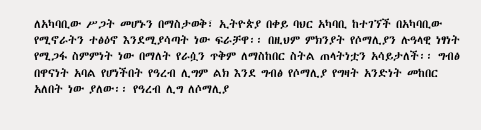ለአካባቢው ሥጋት መሆኑን በማስታወቅ፣ ኢትዮጵያ በቀይ ባህር አካባቢ ከተገኘች በአካባቢው የሚኖራትን ተፅዕኖ እንደሚያሳጣት ነው ፍራቻዋ፡፡ በዚህም ምክንያት የሶማሊያን ሉዓላዊ ነፃነት የሚጋፋ ስምምነት ነው በማለት የራሷን ጥቅም ለማስከበር ስትል ጠላትነቷን አሳይታለች፡፡ ግብፅ በዋናነት አባል የሆነችበት የዓረብ ሊግም ልክ እንደ ግብፅ የሶማሊያ የግዛት አንድነት መከበር አለበት ነው ያለው፡፡ የዓረብ ሊግ ለሶማሊያ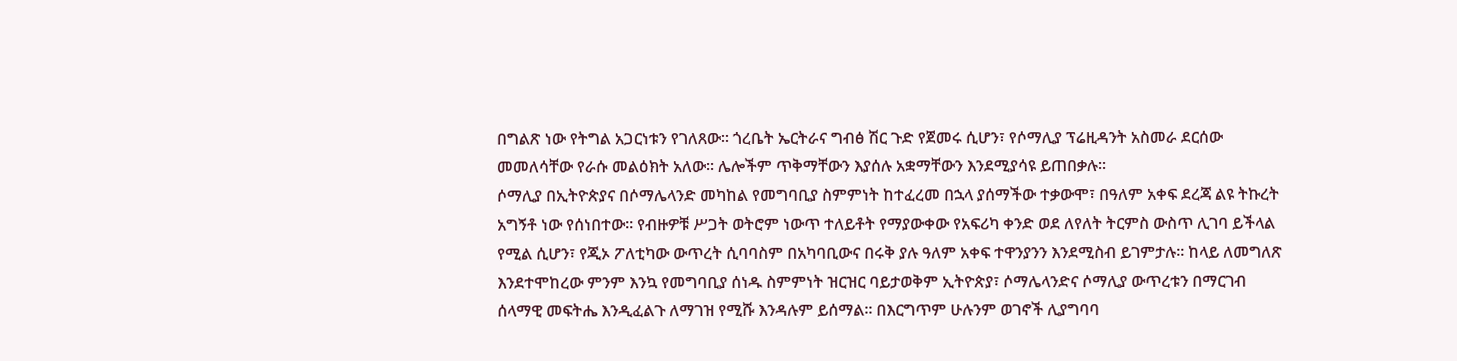በግልጽ ነው የትግል አጋርነቱን የገለጸው፡፡ ጎረቤት ኤርትራና ግብፅ ሽር ጉድ የጀመሩ ሲሆን፣ የሶማሊያ ፕሬዚዳንት አስመራ ደርሰው መመለሳቸው የራሱ መልዕክት አለው፡፡ ሌሎችም ጥቅማቸውን እያሰሉ አቋማቸውን እንደሚያሳዩ ይጠበቃሉ፡፡
ሶማሊያ በኢትዮጵያና በሶማሌላንድ መካከል የመግባቢያ ስምምነት ከተፈረመ በኋላ ያሰማችው ተቃውሞ፣ በዓለም አቀፍ ደረጃ ልዩ ትኩረት አግኝቶ ነው የሰነበተው፡፡ የብዙዎቹ ሥጋት ወትሮም ነውጥ ተለይቶት የማያውቀው የአፍሪካ ቀንድ ወደ ለየለት ትርምስ ውስጥ ሊገባ ይችላል የሚል ሲሆን፣ የጂኦ ፖለቲካው ውጥረት ሲባባስም በአካባቢውና በሩቅ ያሉ ዓለም አቀፍ ተዋንያንን እንደሚስብ ይገምታሉ፡፡ ከላይ ለመግለጽ እንደተሞከረው ምንም እንኳ የመግባቢያ ሰነዱ ስምምነት ዝርዝር ባይታወቅም ኢትዮጵያ፣ ሶማሌላንድና ሶማሊያ ውጥረቱን በማርገብ ሰላማዊ መፍትሔ እንዲፈልጉ ለማገዝ የሚሹ እንዳሉም ይሰማል፡፡ በእርግጥም ሁሉንም ወገኖች ሊያግባባ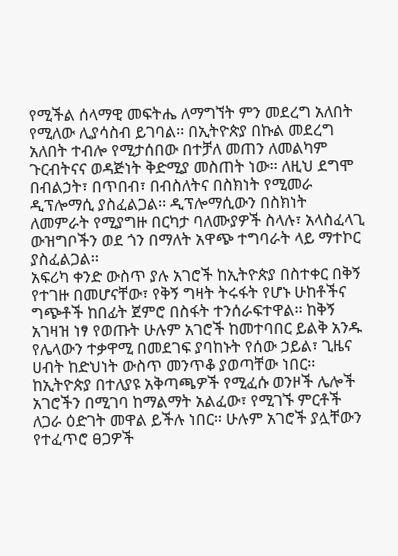የሚችል ሰላማዊ መፍትሔ ለማግኘት ምን መደረግ አለበት የሚለው ሊያሳስብ ይገባል፡፡ በኢትዮጵያ በኩል መደረግ አለበት ተብሎ የሚታሰበው በተቻለ መጠን ለመልካም ጉርብትናና ወዳጅነት ቅድሚያ መስጠት ነው፡፡ ለዚህ ደግሞ በብልኃት፣ በጥበብ፣ በብስለትና በስክነት የሚመራ ዲፕሎማሲ ያስፈልጋል፡፡ ዲፕሎማሲውን በስክነት ለመምራት የሚያግዙ በርካታ ባለሙያዎች ስላሉ፣ አላስፈላጊ ውዝግቦችን ወደ ጎን በማለት አዋጭ ተግባራት ላይ ማተኮር ያስፈልጋል፡፡
አፍሪካ ቀንድ ውስጥ ያሉ አገሮች ከኢትዮጵያ በስተቀር በቅኝ የተገዙ በመሆናቸው፣ የቅኝ ግዛት ትሩፋት የሆኑ ሁከቶችና ግጭቶች ከበፊት ጀምሮ በስፋት ተንሰራፍተዋል፡፡ ከቅኝ አገዛዝ ነፃ የወጡት ሁሉም አገሮች ከመተባበር ይልቅ አንዱ የሌላውን ተቃዋሚ በመደገፍ ያባከኑት የሰው ኃይል፣ ጊዜና ሀብት ከድህነት ውስጥ መንጥቆ ያወጣቸው ነበር፡፡ ከኢትዮጵያ በተለያዩ አቅጣጫዎች የሚፈሱ ወንዞች ሌሎች አገሮችን በሚገባ ከማልማት አልፈው፣ የሚገኙ ምርቶች ለጋራ ዕድገት መዋል ይችሉ ነበር፡፡ ሁሉም አገሮች ያሏቸውን የተፈጥሮ ፀጋዎች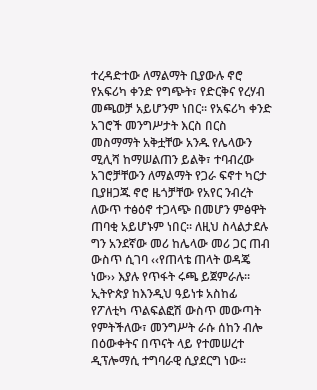ተረዳድተው ለማልማት ቢያውሉ ኖሮ የአፍሪካ ቀንድ የግጭት፣ የድርቅና የረሃብ መጫወቻ አይሆንም ነበር፡፡ የአፍሪካ ቀንድ አገሮች መንግሥታት እርስ በርስ መስማማት አቅቷቸው አንዱ የሌላውን ሚሊሻ ከማሠልጠን ይልቅ፣ ተባብረው አገሮቻቸውን ለማልማት የጋራ ፍኖተ ካርታ ቢያዘጋጁ ኖሮ ዜጎቻቸው የአየር ንብረት ለውጥ ተፅዕኖ ተጋላጭ በመሆን ምፅዋት ጠባቂ አይሆኑም ነበር፡፡ ለዚህ ስላልታደሉ ግን አንደኛው መሪ ከሌላው መሪ ጋር ጠብ ውስጥ ሲገባ ‹‹የጠላቴ ጠላት ወዳጄ ነው›› እያሉ የጥፋት ሩጫ ይጀምራሉ፡፡
ኢትዮጵያ ከእንዲህ ዓይነቱ አስከፊ የፖለቲካ ጥልፍልፎሽ ውስጥ መውጣት የምትችለው፣ መንግሥት ራሱ ሰከን ብሎ በዕውቀትና በጥናት ላይ የተመሠረተ ዲፕሎማሲ ተግባራዊ ሲያደርግ ነው፡፡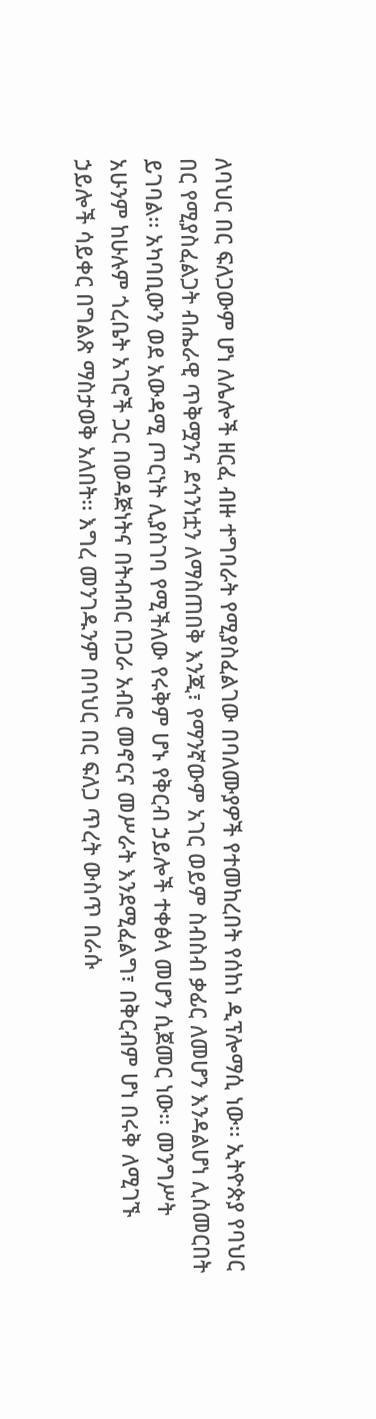ለባህር በር ፍለጋውም ሆነ ለሌሎች ዘርፈ ብዙ ተግባራት የሚያስፈልገው በባለሙያዎች የተመከረበት የሰከነ ዲፕሎማሲ ነው፡፡ ኢትዮጵያ የባህር በር የሚያስፈልጋት ብሔራዊ ጥቅሟንና ደኅንነቷን ለማስጠበቅ እንጂ፣ የማንኛውም አገር ወይም ስብስብ ቃፊር ለመሆን እንዳልሆነ ሊሰመርበት ይገባል፡፡ አካባቢውን ወደ አውዳሚ ጦርነት ሊያስገባ የሚችለው የሩቅም ሆኑ የቅርብ ኃይሎች ተቀፅላ መሆን ሲጀመር ነው፡፡ መንግሥት አሁንም ከሁሉም ጎረቤት አገሮች ጋር በወዳጅነትና በትብብር በጋራ አብሮ መኖርና መሥራት እንደሚፈልግ፣ በቅርብም ሆነ በሩቅ ለሚገኙ ኃይሎች ሳይቀር በግልጽ ማስታወቅ አለበት፡፡ እግረ መንገዱንም በባህር በር ፍለጋ ጥረት ውስጥ በራሱ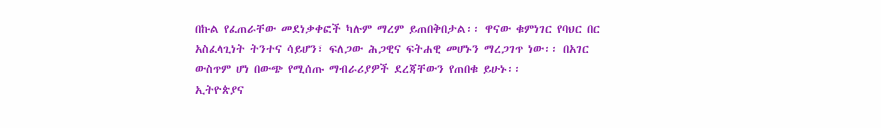በኩል የፈጠራቸው መደነቃቀፎች ካሉም ማረም ይጠበቅበታል፡፡ ዋናው ቁምነገር የባህር በር አስፈላጊነት ትንተና ሳይሆን፣ ፍለጋው ሕጋዊና ፍትሐዊ መሆኑን ማረጋገጥ ነው፡፡ በአገር ውስጥም ሆነ በውጭ የሚሰጡ ማብራሪያዎች ደረጃቸውን የጠበቁ ይሁኑ፡፡
ኢትዮጵያና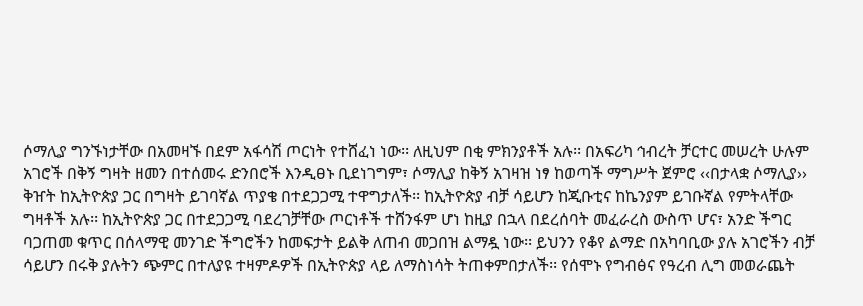ሶማሊያ ግንኙነታቸው በአመዛኙ በደም አፋሳሽ ጦርነት የተሸፈነ ነው፡፡ ለዚህም በቂ ምክንያቶች አሉ፡፡ በአፍሪካ ኅብረት ቻርተር መሠረት ሁሉም አገሮች በቅኝ ግዛት ዘመን በተሰመሩ ድንበሮች እንዲፀኑ ቢደነገግም፣ ሶማሊያ ከቅኝ አገዛዝ ነፃ ከወጣች ማግሥት ጀምሮ ‹‹በታላቋ ሶማሊያ›› ቅዠት ከኢትዮጵያ ጋር በግዛት ይገባኛል ጥያቄ በተደጋጋሚ ተዋግታለች፡፡ ከኢትዮጵያ ብቻ ሳይሆን ከጂቡቲና ከኬንያም ይገቡኛል የምትላቸው ግዛቶች አሉ፡፡ ከኢትዮጵያ ጋር በተደጋጋሚ ባደረገቻቸው ጦርነቶች ተሸንፋም ሆነ ከዚያ በኋላ በደረሰባት መፈራረስ ውስጥ ሆና፣ አንድ ችግር ባጋጠመ ቁጥር በሰላማዊ መንገድ ችግሮችን ከመፍታት ይልቅ ለጠብ መጋበዝ ልማዷ ነው፡፡ ይህንን የቆየ ልማድ በአካባቢው ያሉ አገሮችን ብቻ ሳይሆን በሩቅ ያሉትን ጭምር በተለያዩ ተዛምዶዎች በኢትዮጵያ ላይ ለማስነሳት ትጠቀምበታለች፡፡ የሰሞኑ የግብፅና የዓረብ ሊግ መወራጨት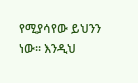የሚያሳየው ይህንን ነው፡፡ እንዲህ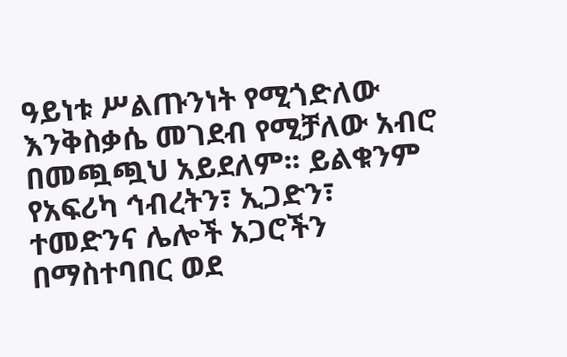ዓይነቱ ሥልጡንነት የሚጎድለው እንቅስቃሴ መገደብ የሚቻለው አብሮ በመጯጯህ አይደለም፡፡ ይልቁንም የአፍሪካ ኅብረትን፣ ኢጋድን፣ ተመድንና ሌሎች አጋሮችን በማስተባበር ወደ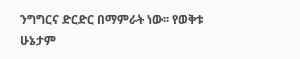ንግግርና ድርድር በማምራት ነው፡፡ የወቅቱ ሁኔታም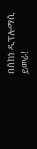በሰከነ ዲፕሎማሲ ይመራ!